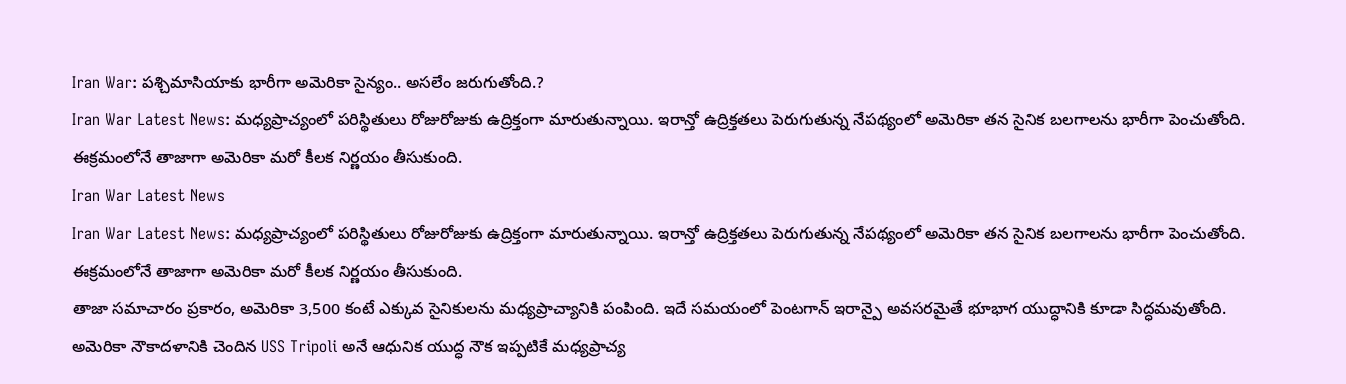Iran War: పశ్చిమాసియాకు భారీగా అమెరికా సైన్యం.. అసలేం జరుగుతోంది.?
Iran War Latest News: మధ్యప్రాచ్యంలో పరిస్థితులు రోజురోజుకు ఉద్రిక్తంగా మారుతున్నాయి. ఇరాన్తో ఉద్రిక్తతలు పెరుగుతున్న నేపథ్యంలో అమెరికా తన సైనిక బలగాలను భారీగా పెంచుతోంది. ఈక్రమంలోనే తాజాగా అమెరికా మరో కీలక నిర్ణయం తీసుకుంది.
Iran War Latest News
Iran War Latest News: మధ్యప్రాచ్యంలో పరిస్థితులు రోజురోజుకు ఉద్రిక్తంగా మారుతున్నాయి. ఇరాన్తో ఉద్రిక్తతలు పెరుగుతున్న నేపథ్యంలో అమెరికా తన సైనిక బలగాలను భారీగా పెంచుతోంది. ఈక్రమంలోనే తాజాగా అమెరికా మరో కీలక నిర్ణయం తీసుకుంది.
తాజా సమాచారం ప్రకారం, అమెరికా 3,500 కంటే ఎక్కువ సైనికులను మధ్యప్రాచ్యానికి పంపింది. ఇదే సమయంలో పెంటగాన్ ఇరాన్పై అవసరమైతే భూభాగ యుద్ధానికి కూడా సిద్ధమవుతోంది. అమెరికా నౌకాదళానికి చెందిన USS Tripoli అనే ఆధునిక యుద్ధ నౌక ఇప్పటికే మధ్యప్రాచ్య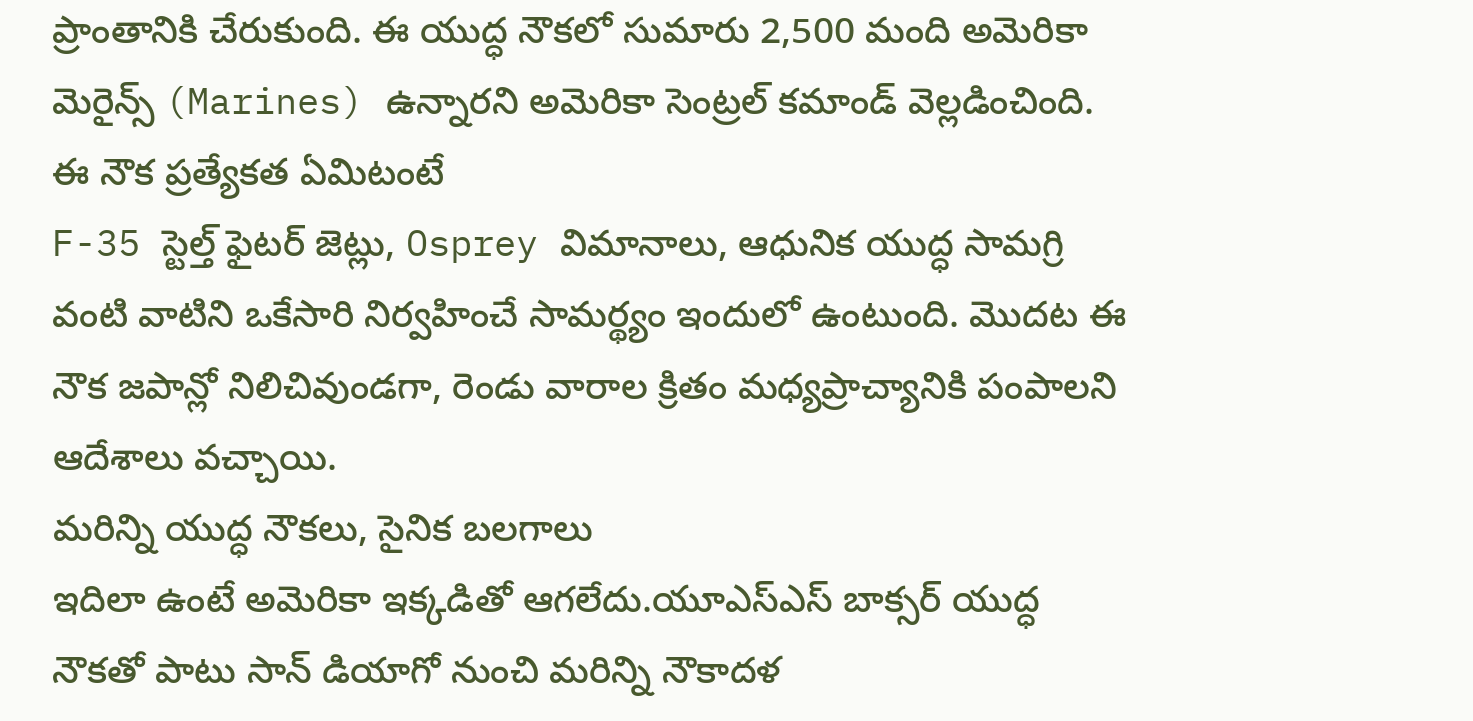ప్రాంతానికి చేరుకుంది. ఈ యుద్ధ నౌకలో సుమారు 2,500 మంది అమెరికా మెరైన్స్ (Marines) ఉన్నారని అమెరికా సెంట్రల్ కమాండ్ వెల్లడించింది.
ఈ నౌక ప్రత్యేకత ఏమిటంటే
F-35 స్టెల్త్ ఫైటర్ జెట్లు, Osprey విమానాలు, ఆధునిక యుద్ధ సామగ్రి వంటి వాటిని ఒకేసారి నిర్వహించే సామర్థ్యం ఇందులో ఉంటుంది. మొదట ఈ నౌక జపాన్లో నిలిచివుండగా, రెండు వారాల క్రితం మధ్యప్రాచ్యానికి పంపాలని ఆదేశాలు వచ్చాయి.
మరిన్ని యుద్ధ నౌకలు, సైనిక బలగాలు
ఇదిలా ఉంటే అమెరికా ఇక్కడితో ఆగలేదు.యూఎస్ఎస్ బాక్సర్ యుద్ధ నౌకతో పాటు సాన్ డియాగో నుంచి మరిన్ని నౌకాదళ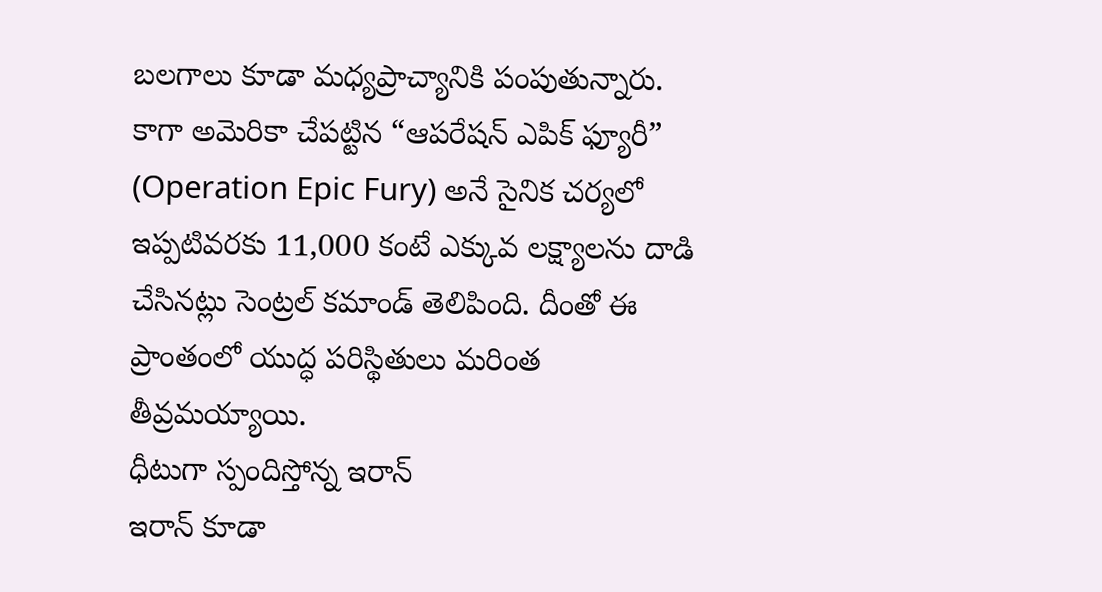బలగాలు కూడా మధ్యప్రాచ్యానికి పంపుతున్నారు. కాగా అమెరికా చేపట్టిన “ఆపరేషన్ ఎపిక్ ఫ్యూరీ” (Operation Epic Fury) అనే సైనిక చర్యలో ఇప్పటివరకు 11,000 కంటే ఎక్కువ లక్ష్యాలను దాడి చేసినట్లు సెంట్రల్ కమాండ్ తెలిపింది. దీంతో ఈ ప్రాంతంలో యుద్ధ పరిస్థితులు మరింత తీవ్రమయ్యాయి.
ధీటుగా స్పందిస్తోన్న ఇరాన్
ఇరాన్ కూడా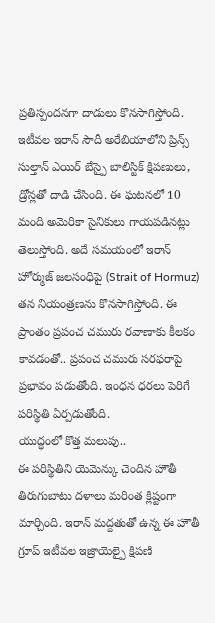ప్రతిస్పందనగా దాడులు కొనసాగిస్తోంది. ఇటీవల ఇరాన్ సౌదీ అరేబియాలోని ప్రిన్స్ సుల్తాన్ ఎయిర్ బేస్పై బాలిస్టిక్ క్షిపణులు, డ్రోన్లతో దాడి చేసింది. ఈ ఘటనలో 10 మంది అమెరికా సైనికులు గాయపడినట్లు తెలుస్తోంది. అదే సమయంలో ఇరాన్ హోర్ముజ్ జలసంధిపై (Strait of Hormuz) తన నియంత్రణను కొనసాగిస్తోంది. ఈ ప్రాంతం ప్రపంచ చమురు రవాణాకు కీలకం కావడంతో.. ప్రపంచ చమురు సరఫరాపై ప్రభావం పడుతోంది. ఇంధన ధరలు పెరిగే పరిస్థితి ఏర్పడుతోంది.
యుద్ధంలో కొత్త మలుపు..
ఈ పరిస్థితిని యెమెన్కు చెందిన హౌతీ తిరుగుబాటు దళాలు మరింత క్లిష్టంగా మార్చింది. ఇరాన్ మద్దతుతో ఉన్న ఈ హౌతీ గ్రూప్ ఇటీవల ఇజ్రాయెల్పై క్షిపణి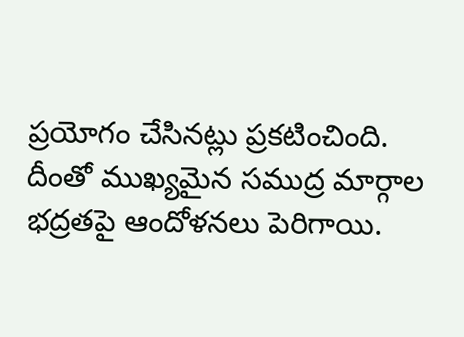ప్రయోగం చేసినట్లు ప్రకటించింది. దీంతో ముఖ్యమైన సముద్ర మార్గాల భద్రతపై ఆందోళనలు పెరిగాయి.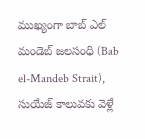ముఖ్యంగా బాబ్ ఎల్ మండెబ్ జలసంధి (Bab el-Mandeb Strait),
సుయేజ్ కాలువకు వెళ్లే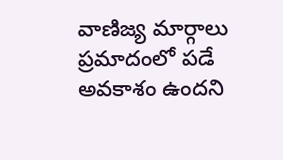వాణిజ్య మార్గాలు ప్రమాదంలో పడే అవకాశం ఉందని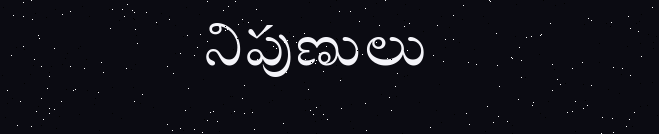నిపుణులు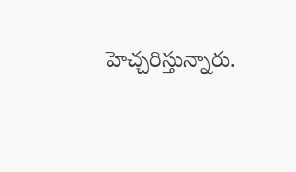హెచ్చరిస్తున్నారు.